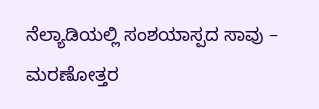ನೆಲ್ಯಾಡಿಯಲ್ಲಿ ಸಂಶಯಾಸ್ಪದ ಸಾವು – ಮರಣೋತ್ತರ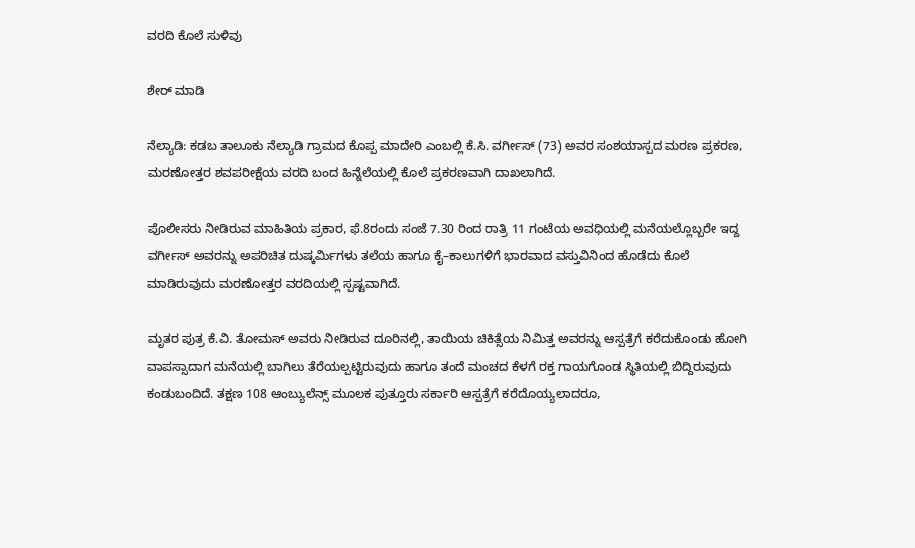ವರದಿ ಕೊಲೆ ಸುಳಿವು

ಶೇರ್ ಮಾಡಿ

ನೆಲ್ಯಾಡಿ: ಕಡಬ ತಾಲೂಕು ನೆಲ್ಯಾಡಿ ಗ್ರಾಮದ ಕೊಪ್ಪ ಮಾದೇರಿ ಎಂಬಲ್ಲಿ ಕೆ.ಸಿ. ವರ್ಗೀಸ್ (73) ಅವರ ಸಂಶಯಾಸ್ಪದ ಮರಣ ಪ್ರಕರಣ, ಮರಣೋತ್ತರ ಶವಪರೀಕ್ಷೆಯ ವರದಿ ಬಂದ ಹಿನ್ನೆಲೆಯಲ್ಲಿ ಕೊಲೆ ಪ್ರಕರಣವಾಗಿ ದಾಖಲಾಗಿದೆ.

ಪೊಲೀಸರು ನೀಡಿರುವ ಮಾಹಿತಿಯ ಪ್ರಕಾರ, ಫೆ.8ರಂದು ಸಂಜೆ 7.30 ರಿಂದ ರಾತ್ರಿ 11 ಗಂಟೆಯ ಅವಧಿಯಲ್ಲಿ ಮನೆಯಲ್ಲೊಬ್ಬರೇ ಇದ್ದ ವರ್ಗೀಸ್ ಅವರನ್ನು ಅಪರಿಚಿತ ದುಷ್ಕರ್ಮಿಗಳು ತಲೆಯ ಹಾಗೂ ಕೈ–ಕಾಲುಗಳಿಗೆ ಭಾರವಾದ ವಸ್ತುವಿನಿಂದ ಹೊಡೆದು ಕೊಲೆ ಮಾಡಿರುವುದು ಮರಣೋತ್ತರ ವರದಿಯಲ್ಲಿ ಸ್ಪಷ್ಟವಾಗಿದೆ.

ಮೃತರ ಪುತ್ರ ಕೆ.ವಿ. ತೋಮಸ್ ಅವರು ನೀಡಿರುವ ದೂರಿನಲ್ಲಿ, ತಾಯಿಯ ಚಿಕಿತ್ಸೆಯ ನಿಮಿತ್ತ ಅವರನ್ನು ಆಸ್ಪತ್ರೆಗೆ ಕರೆದುಕೊಂಡು ಹೋಗಿ ವಾಪಸ್ಸಾದಾಗ ಮನೆಯಲ್ಲಿ ಬಾಗಿಲು ತೆರೆಯಲ್ಪಟ್ಟಿರುವುದು ಹಾಗೂ ತಂದೆ ಮಂಚದ ಕೆಳಗೆ ರಕ್ತ ಗಾಯಗೊಂಡ ಸ್ಥಿತಿಯಲ್ಲಿ ಬಿದ್ದಿರುವುದು ಕಂಡುಬಂದಿದೆ. ತಕ್ಷಣ 108 ಆಂಬ್ಯುಲೆನ್ಸ್ ಮೂಲಕ ಪುತ್ತೂರು ಸರ್ಕಾರಿ ಆಸ್ಪತ್ರೆಗೆ ಕರೆದೊಯ್ಯಲಾದರೂ,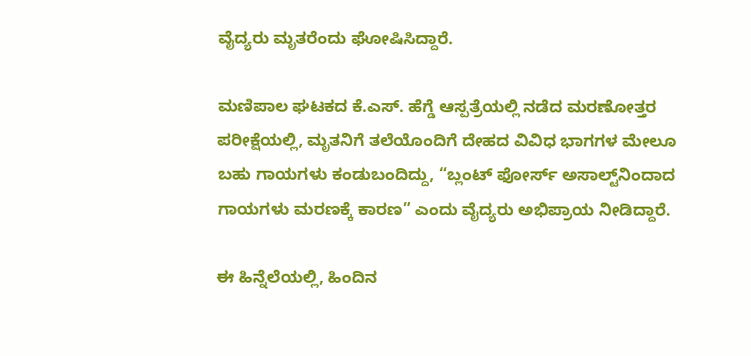ವೈದ್ಯರು ಮೃತರೆಂದು ಘೋಷಿಸಿದ್ದಾರೆ.

ಮಣಿಪಾಲ ಘಟಕದ ಕೆ.ಎಸ್. ಹೆಗ್ಡೆ ಆಸ್ಪತ್ರೆಯಲ್ಲಿ ನಡೆದ ಮರಣೋತ್ತರ ಪರೀಕ್ಷೆಯಲ್ಲಿ, ಮೃತನಿಗೆ ತಲೆಯೊಂದಿಗೆ ದೇಹದ ವಿವಿಧ ಭಾಗಗಳ ಮೇಲೂ ಬಹು ಗಾಯಗಳು ಕಂಡುಬಂದಿದ್ದು, “ಬ್ಲಂಟ್ ಫೋರ್ಸ್ ಅಸಾಲ್ಟ್‌ನಿಂದಾದ ಗಾಯಗಳು ಮರಣಕ್ಕೆ ಕಾರಣ” ಎಂದು ವೈದ್ಯರು ಅಭಿಪ್ರಾಯ ನೀಡಿದ್ದಾರೆ.

ಈ ಹಿನ್ನೆಲೆಯಲ್ಲಿ, ಹಿಂದಿನ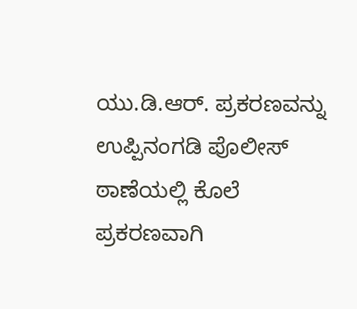ಯು.ಡಿ.ಆರ್. ಪ್ರಕರಣವನ್ನು ಉಪ್ಪಿನಂಗಡಿ ಪೊಲೀಸ್ ಠಾಣೆಯಲ್ಲಿ ಕೊಲೆ ಪ್ರಕರಣವಾಗಿ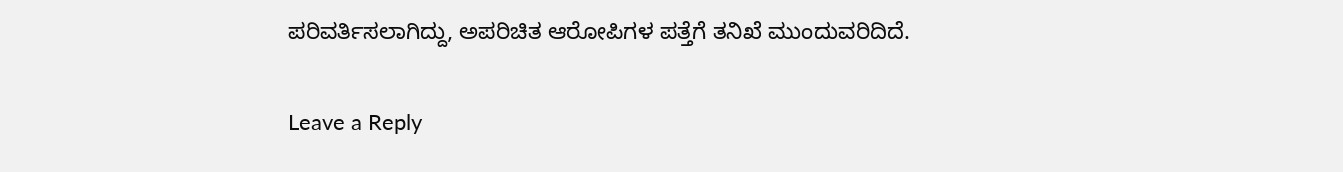ಪರಿವರ್ತಿಸಲಾಗಿದ್ದು, ಅಪರಿಚಿತ ಆರೋಪಿಗಳ ಪತ್ತೆಗೆ ತನಿಖೆ ಮುಂದುವರಿದಿದೆ.

Leave a Reply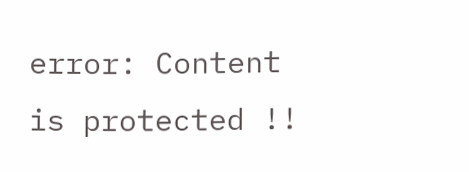error: Content is protected !!